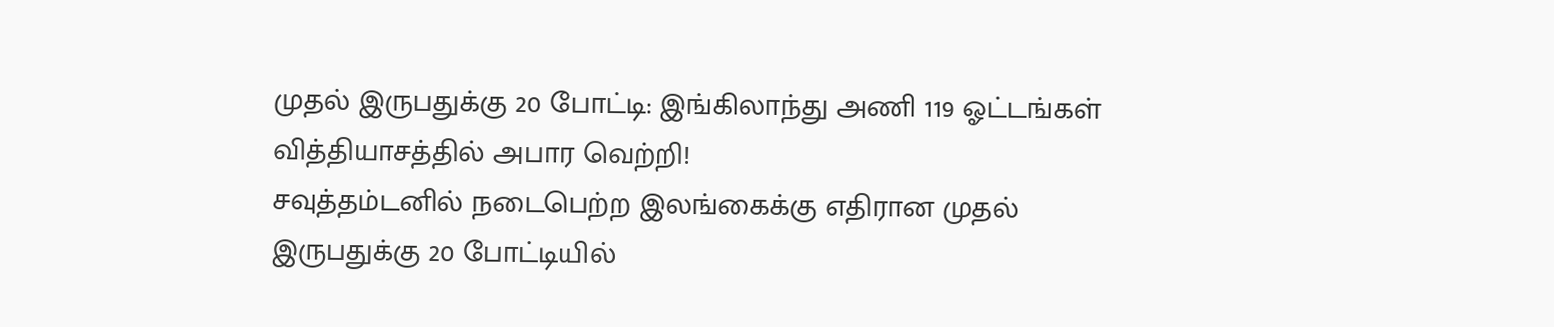முதல் இருபதுக்கு 20 போட்டி: இங்கிலாந்து அணி 119 ஓட்டங்கள் வித்தியாசத்தில் அபார வெற்றி!
சவுத்தம்டனில் நடைபெற்ற இலங்கைக்கு எதிரான முதல் இருபதுக்கு 20 போட்டியில்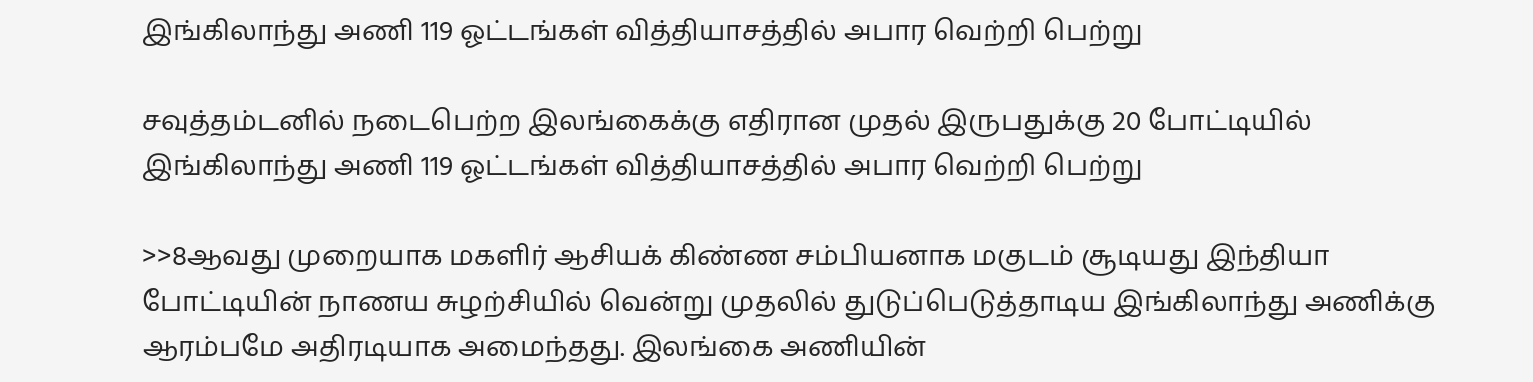இங்கிலாந்து அணி 119 ஓட்டங்கள் வித்தியாசத்தில் அபார வெற்றி பெற்று

சவுத்தம்டனில் நடைபெற்ற இலங்கைக்கு எதிரான முதல் இருபதுக்கு 20 போட்டியில் இங்கிலாந்து அணி 119 ஓட்டங்கள் வித்தியாசத்தில் அபார வெற்றி பெற்று

>>8ஆவது முறையாக மகளிர் ஆசியக் கிண்ண சம்பியனாக மகுடம் சூடியது இந்தியா போட்டியின் நாணய சுழற்சியில் வென்று முதலில் துடுப்பெடுத்தாடிய இங்கிலாந்து அணிக்கு ஆரம்பமே அதிரடியாக அமைந்தது. இலங்கை அணியின்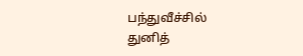பந்துவீச்சில் துனித்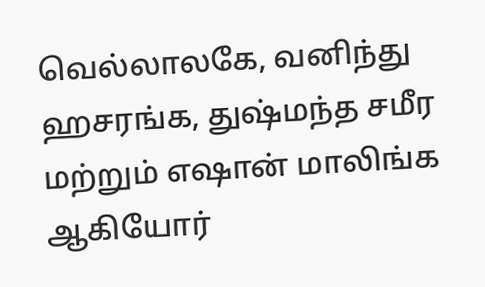வெல்லாலகே, வனிந்து ஹசரங்க, துஷ்மந்த சமீர மற்றும் எஷான் மாலிங்க ஆகியோர்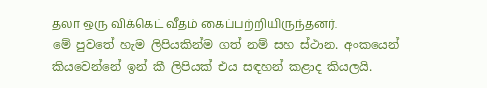தலா ஒரு விக்கெட் வீதம் கைப்பற்றியிருந்தனர்.
මේ පුවතේ හැම ලිපියකින්ම ගත් නම් සහ ස්ථාන. අංකයෙන් කියවෙන්නේ ඉන් කී ලිපියක් එය සඳහන් කළාද කියලයි.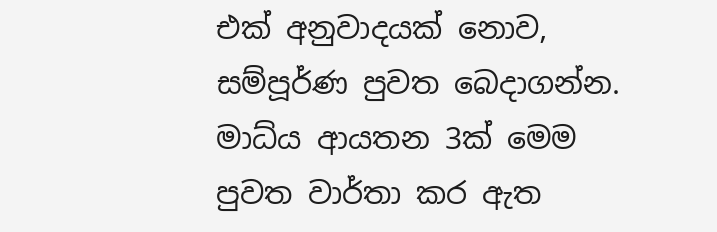එක් අනුවාදයක් නොව, සම්පූර්ණ පුවත බෙදාගන්න.
මාධ්ය ආයතන 3ක් මෙම පුවත වාර්තා කර ඇත